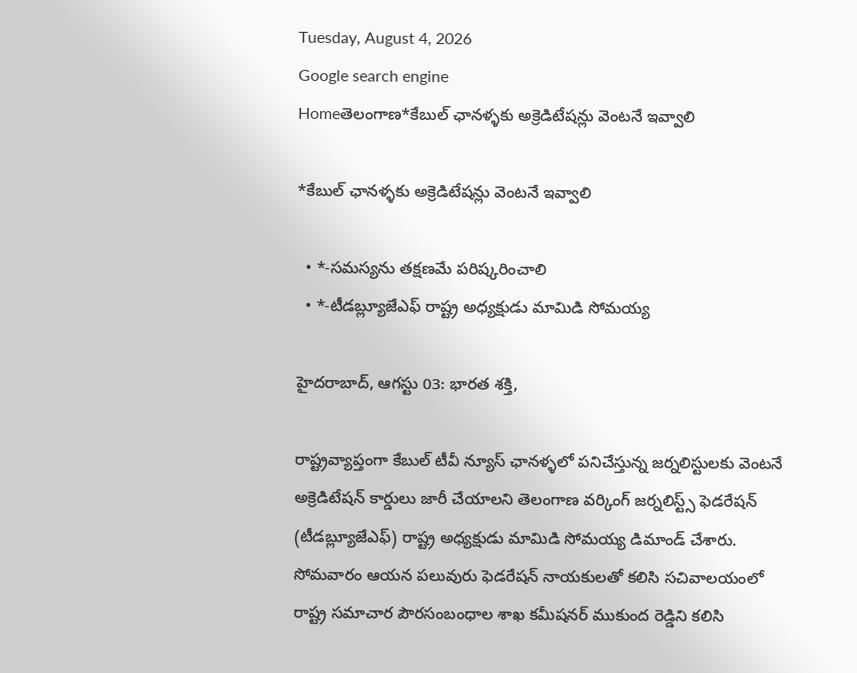Tuesday, August 4, 2026
Google search engine
Homeతెలంగాణ*కేబుల్ ఛానళ్ళకు అక్రెడిటేషన్లు వెంటనే ఇవ్వాలి

*కేబుల్ ఛానళ్ళకు అక్రెడిటేషన్లు వెంటనే ఇవ్వాలి

  • *-సమస్యను తక్షణమే పరిష్కరించాలి
  • *-టీడబ్ల్యూజేఎఫ్ రాష్ట్ర అధ్యక్షుడు మామిడి సోమయ్య

హైదరాబాద్, ఆగస్టు 03: భారత శక్తి,

రాష్ట్రవ్యాప్తంగా కేబుల్ టీవీ న్యూస్ ఛానళ్ళలో పనిచేస్తున్న జర్నలిస్టులకు వెంటనే అక్రెడిటేషన్ కార్డులు జారీ చేయాలని తెలంగాణ వర్కింగ్ జర్నలిస్ట్స్ ఫెడరేషన్ (టీడబ్ల్యూజేఎఫ్) రాష్ట్ర అధ్యక్షుడు మామిడి సోమయ్య డిమాండ్ చేశారు. సోమవారం ఆయన పలువురు ఫెడరేషన్ నాయకులతో కలిసి సచివాలయంలో రాష్ట్ర సమాచార పౌరసంబంధాల శాఖ కమీషనర్ ముకుంద రెడ్డిని కలిసి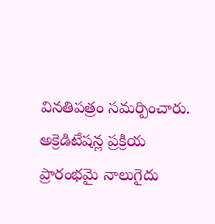వినతిపత్రం సమర్పించారు. అక్రెడిటేషన్ల ప్రక్రియ ప్రారంభమై నాలుగైదు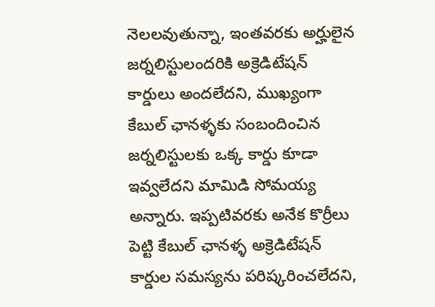నెలలవుతున్నా, ఇంతవరకు అర్హులైన జర్నలిస్టులందరికి అక్రెడిటేషన్ కార్డులు అందలేదని, ముఖ్యంగా కేబుల్ ఛానళ్ళకు సంబందించిన జర్నలిస్టులకు ఒక్క కార్డు కూడా ఇవ్వలేదని మామిడి సోమయ్య అన్నారు. ఇప్పటివరకు అనేక కొర్రీలు పెట్టి కేబుల్ ఛానళ్ళ అక్రెడిటేషన్ కార్డుల సమస్యను పరిష్కరించలేదని,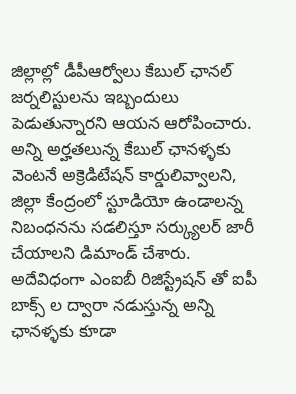జిల్లాల్లో డీపీఆర్వోలు కేబుల్ ఛానల్ జర్నలిస్టులను ఇబ్బందులు పెడుతున్నారని ఆయన ఆరోపించారు. అన్ని అర్హతలున్న కేబుల్ ఛానళ్ళకు వెంటనే అక్రెడిటేషన్ కార్డులివ్వాలని, జిల్లా కేంద్రంలో స్టూడియో ఉండాలన్న నిబంధనను సడలిస్తూ సర్క్యులర్ జారీ చేయాలని డిమాండ్ చేశారు. అదేవిధంగా ఎంఐబీ రిజిస్ట్రేషన్ తో ఐపీ బాక్స్ ల ద్వారా నడుస్తున్న అన్ని ఛానళ్ళకు కూడా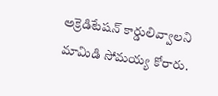అక్రెడిటేషన్ కార్డులివ్వాలని మామిడి సోమయ్య కోరారు.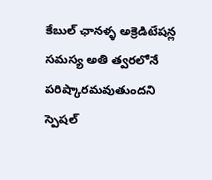కేబుల్ ఛానళ్ళ అక్రెడిటేషన్ల సమస్య అతి త్వరలోనే పరిష్కారమవుతుందని స్పెషల్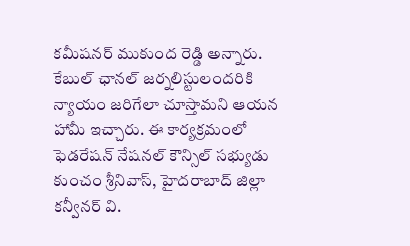కమీషనర్ ముకుంద రెడ్డి అన్నారు. కేబుల్ ఛానల్ జర్నలిస్టులందరికి న్యాయం జరిగేలా చూస్తామని ఆయన హామీ ఇచ్చారు. ఈ కార్యక్రమంలో ఫెడరేషన్ నేషనల్ కౌన్సిల్ సభ్యుడు కుంచం శ్రీనివాస్, హైదరాబాద్ జిల్లా కన్వీనర్ వి.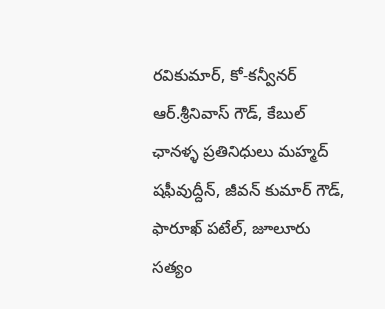రవికుమార్, కో-కన్వీనర్ ఆర్.శ్రీనివాస్ గౌడ్, కేబుల్ ఛానళ్ళ ప్రతినిధులు మహ్మద్ షఫీవుద్దీన్, జీవన్ కుమార్ గౌడ్, ఫారూఖ్ పటేల్, జూలూరు సత్యం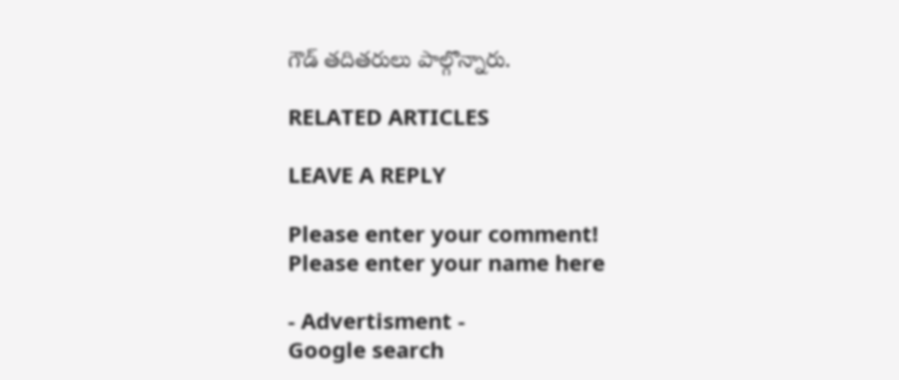గౌడ్ తదితరులు పాల్గొన్నారు.

RELATED ARTICLES

LEAVE A REPLY

Please enter your comment!
Please enter your name here

- Advertisment -
Google search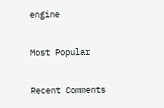engine

Most Popular

Recent Comments